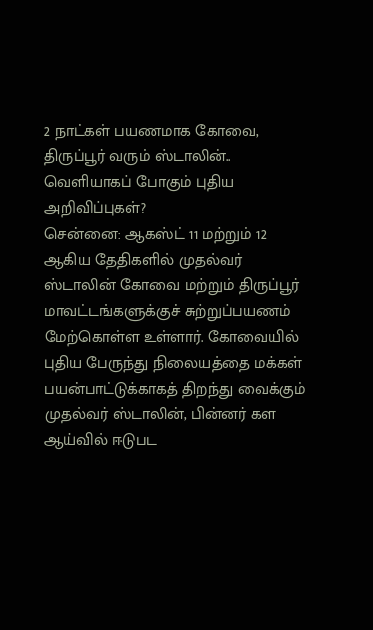2 நாட்கள் பயணமாக கோவை, திருப்பூர் வரும் ஸ்டாலின்.. வெளியாகப் போகும் புதிய அறிவிப்புகள்?
சென்னை: ஆகஸ்ட் 11 மற்றும் 12 ஆகிய தேதிகளில் முதல்வர் ஸ்டாலின் கோவை மற்றும் திருப்பூர் மாவட்டங்களுக்குச் சுற்றுப்பயணம் மேற்கொள்ள உள்ளார். கோவையில் புதிய பேருந்து நிலையத்தை மக்கள் பயன்பாட்டுக்காகத் திறந்து வைக்கும் முதல்வர் ஸ்டாலின், பின்னர் கள ஆய்வில் ஈடுபட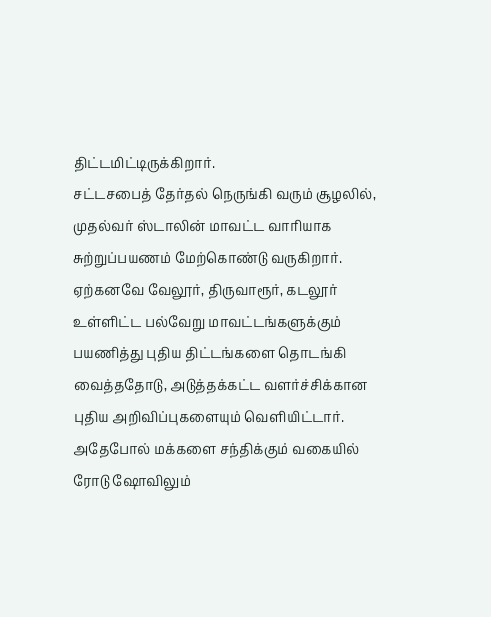திட்டமிட்டிருக்கிறார்.
சட்டசபைத் தேர்தல் நெருங்கி வரும் சூழலில், முதல்வர் ஸ்டாலின் மாவட்ட வாரியாக சுற்றுப்பயணம் மேற்கொண்டு வருகிறார். ஏற்கனவே வேலூர், திருவாரூர், கடலூர் உள்ளிட்ட பல்வேறு மாவட்டங்களுக்கும் பயணித்து புதிய திட்டங்களை தொடங்கி வைத்ததோடு, அடுத்தக்கட்ட வளர்ச்சிக்கான புதிய அறிவிப்புகளையும் வெளியிட்டார். அதேபோல் மக்களை சந்திக்கும் வகையில் ரோடு ஷோவிலும்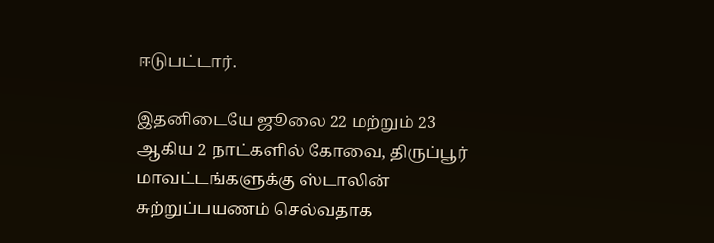ஈடுபட்டார்.

இதனிடையே ஜூலை 22 மற்றும் 23 ஆகிய 2 நாட்களில் கோவை, திருப்பூர் மாவட்டங்களுக்கு ஸ்டாலின் சுற்றுப்பயணம் செல்வதாக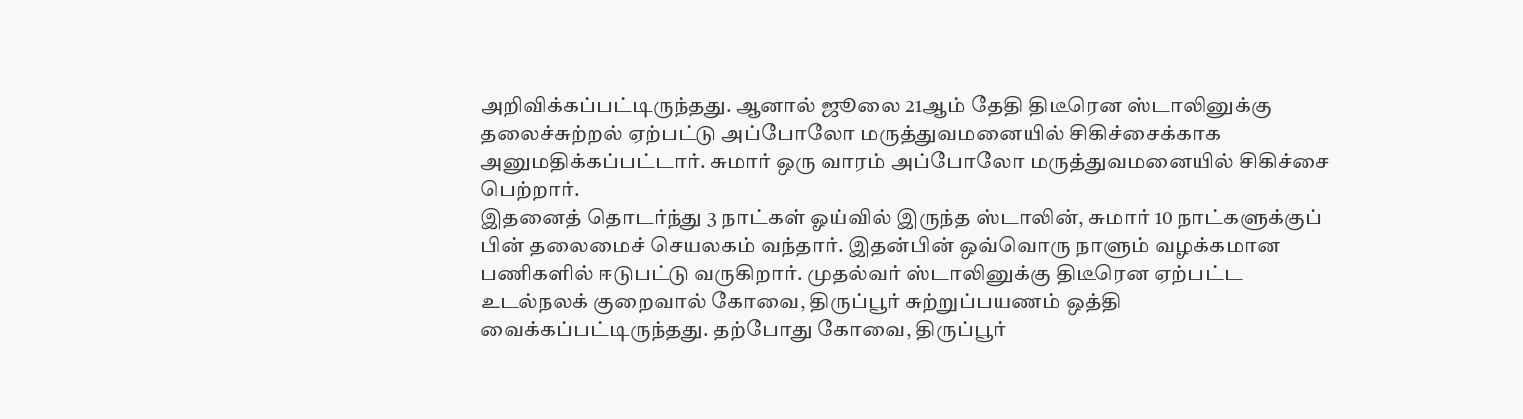அறிவிக்கப்பட்டிருந்தது. ஆனால் ஜூலை 21ஆம் தேதி திடீரென ஸ்டாலினுக்கு தலைச்சுற்றல் ஏற்பட்டு அப்போலோ மருத்துவமனையில் சிகிச்சைக்காக அனுமதிக்கப்பட்டார். சுமார் ஒரு வாரம் அப்போலோ மருத்துவமனையில் சிகிச்சை பெற்றார்.
இதனைத் தொடர்ந்து 3 நாட்கள் ஓய்வில் இருந்த ஸ்டாலின், சுமார் 10 நாட்களுக்குப் பின் தலைமைச் செயலகம் வந்தார். இதன்பின் ஒவ்வொரு நாளும் வழக்கமான பணிகளில் ஈடுபட்டு வருகிறார். முதல்வர் ஸ்டாலினுக்கு திடீரென ஏற்பட்ட உடல்நலக் குறைவால் கோவை, திருப்பூர் சுற்றுப்பயணம் ஒத்தி வைக்கப்பட்டிருந்தது. தற்போது கோவை, திருப்பூர்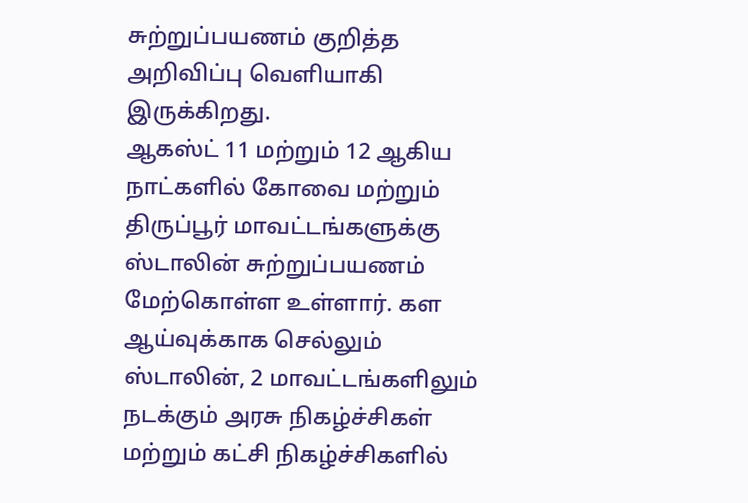சுற்றுப்பயணம் குறித்த அறிவிப்பு வெளியாகி இருக்கிறது.
ஆகஸ்ட் 11 மற்றும் 12 ஆகிய நாட்களில் கோவை மற்றும் திருப்பூர் மாவட்டங்களுக்கு ஸ்டாலின் சுற்றுப்பயணம் மேற்கொள்ள உள்ளார். கள ஆய்வுக்காக செல்லும் ஸ்டாலின், 2 மாவட்டங்களிலும் நடக்கும் அரசு நிகழ்ச்சிகள் மற்றும் கட்சி நிகழ்ச்சிகளில்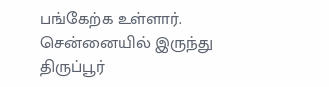பங்கேற்க உள்ளார். சென்னையில் இருந்து திருப்பூர்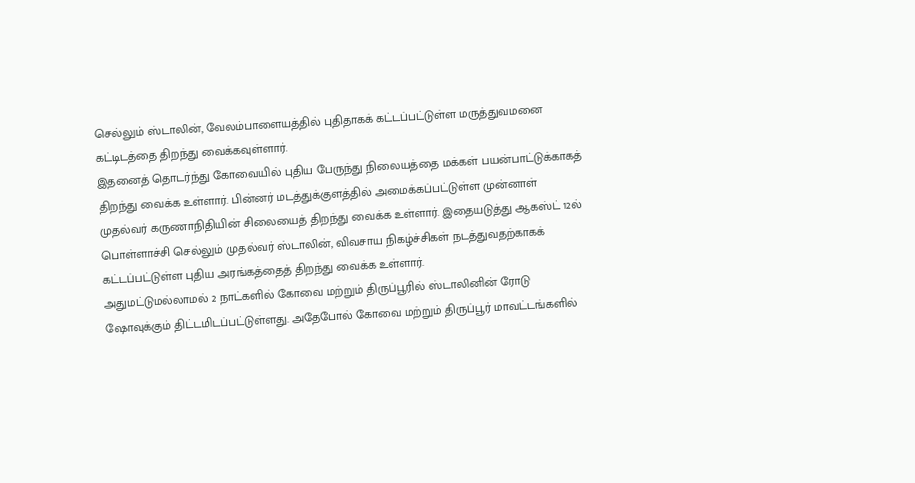செல்லும் ஸ்டாலின், வேலம்பாளையத்தில் புதிதாகக் கட்டப்பட்டுள்ள மருத்துவமனை கட்டிடத்தை திறந்து வைக்கவுள்ளார்.
இதனைத் தொடர்ந்து கோவையில் புதிய பேருந்து நிலையத்தை மக்கள் பயன்பாட்டுக்காகத் திறந்து வைக்க உள்ளார். பின்னர் மடத்துக்குளத்தில் அமைக்கப்பட்டுள்ள முன்னாள் முதல்வர் கருணாநிதியின் சிலையைத் திறந்து வைக்க உள்ளார். இதையடுத்து ஆகஸ்ட் 12ல் பொள்ளாச்சி செல்லும் முதல்வர் ஸ்டாலின், விவசாய நிகழ்ச்சிகள் நடத்துவதற்காகக் கட்டப்பட்டுள்ள புதிய அரங்கத்தைத் திறந்து வைக்க உள்ளார்.
அதுமட்டுமல்லாமல் 2 நாட்களில் கோவை மற்றும் திருப்பூரில் ஸ்டாலினின் ரோடு ஷோவுக்கும் திட்டமிடப்பட்டுள்ளது. அதேபோல் கோவை மற்றும் திருப்பூர் மாவட்டங்களில்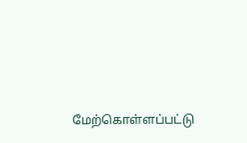மேற்கொள்ளப்பட்டு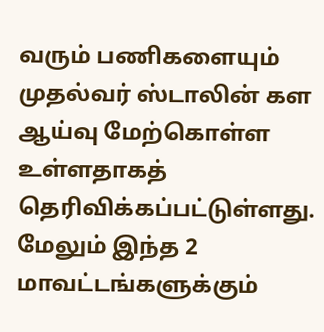வரும் பணிகளையும் முதல்வர் ஸ்டாலின் கள ஆய்வு மேற்கொள்ள உள்ளதாகத் தெரிவிக்கப்பட்டுள்ளது. மேலும் இந்த 2 மாவட்டங்களுக்கும்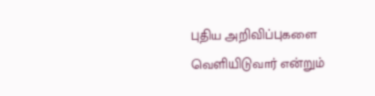புதிய அறிவிப்புகளை வெளியிடுவார் என்றும்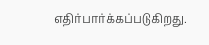எதிர்பார்க்கப்படுகிறது.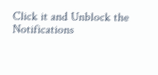Click it and Unblock the Notifications